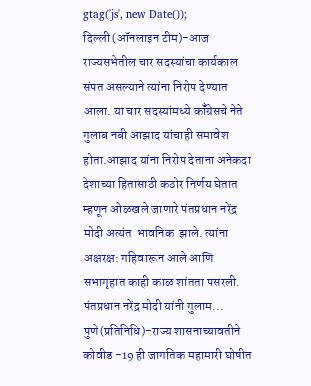gtag('js', new Date());
दिल्ली(ऑनलाइन टीम)-आज राज्यसभेतील चार सदस्यांचा कार्यकाल संपत असल्याने त्यांना निरोप देण्यात आला. या चार सदस्यांमध्ये कॉँग्रेसचे नेते गुलाब नबी आझाद यांचाही समावेश होता.आझाद यांना निरोप देताना अनेकदा देशाच्या हितासाठी कठोर निर्णय घेतात म्हणून ओळखले जाणारे पंतप्रधान नरेंद्र मोदी अत्यंत  भावनिक  झाले. त्यांना अक्षरक्ष: गहिवारून आले आणि सभागृहात काही काळ शांतता पसरली. पंतप्रधान नरेंद्र मोदी यांनी गुलाम...
पुणे(प्रतिनिधि)-राज्य शासनाच्यावतीने कोवीड -19 ही जागतिक महामारी घोषीत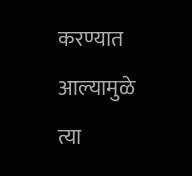करण्यात आल्यामुळे त्या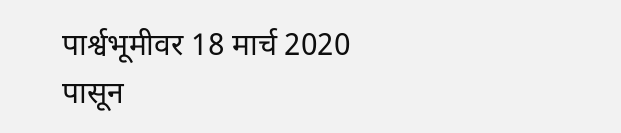पार्श्वभूमीवर 18 मार्च 2020 पासून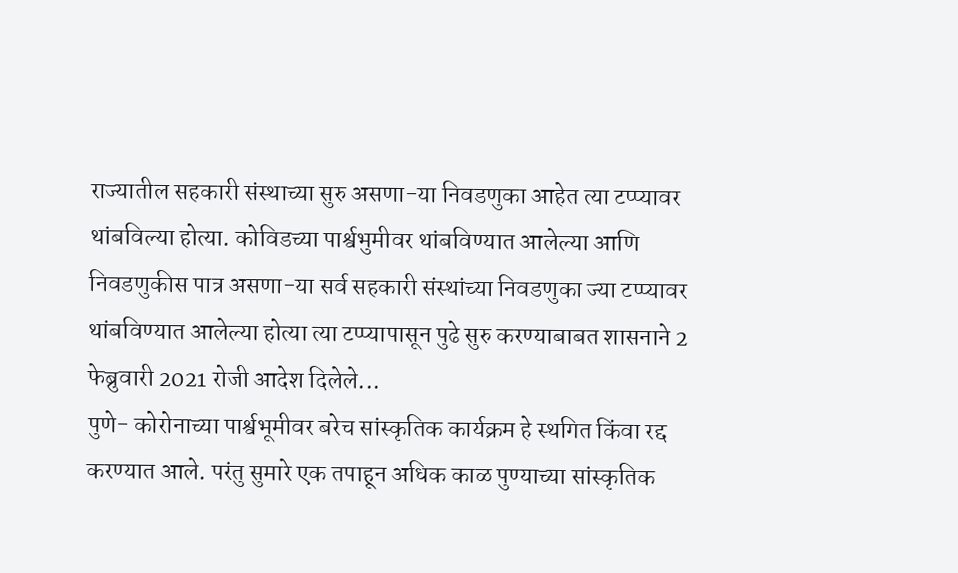राज्यातील सहकारी संस्थाच्या सुरु असणा-या निवडणुका आहेत त्या टप्प्यावर थांबविल्या होत्या. कोविडच्या पार्श्वभुमीवर थांबविण्यात आलेल्या आणि निवडणुकीस पात्र असणा-या सर्व सहकारी संस्थांच्या निवडणुका ज्या टप्प्यावर थांबविण्यात आलेल्या होत्या त्या टप्प्यापासून पुढे सुरु करण्याबाबत शासनाने 2 फेब्रुवारी 2021 रोजी आदेश दिलेले...
पुणे- कोरोनाच्या पार्श्वभूमीवर बरेच सांस्कृतिक कार्यक्रम हे स्थगित किंवा रद्द करण्यात आले. परंतु सुमारे एक तपाहून अधिक काळ पुण्याच्या सांस्कृतिक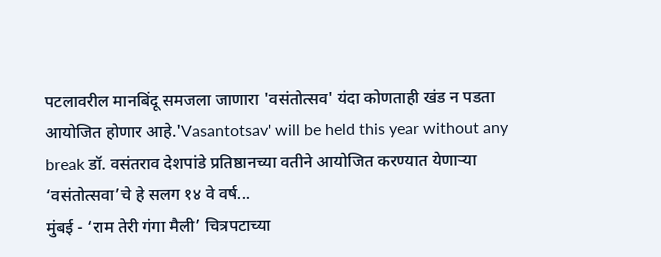पटलावरील मानबिंदू समजला जाणारा 'वसंतोत्सव' यंदा कोणताही खंड न पडता आयोजित होणार आहे.'Vasantotsav' will be held this year without any break डॉ. वसंतराव देशपांडे प्रतिष्ठानच्या वतीने आयोजित करण्यात येणाऱ्या ‘वसंतोत्सवा’चे हे सलग १४ वे वर्ष...
मुंबई - ‘राम तेरी गंगा मैली’ चित्रपटाच्या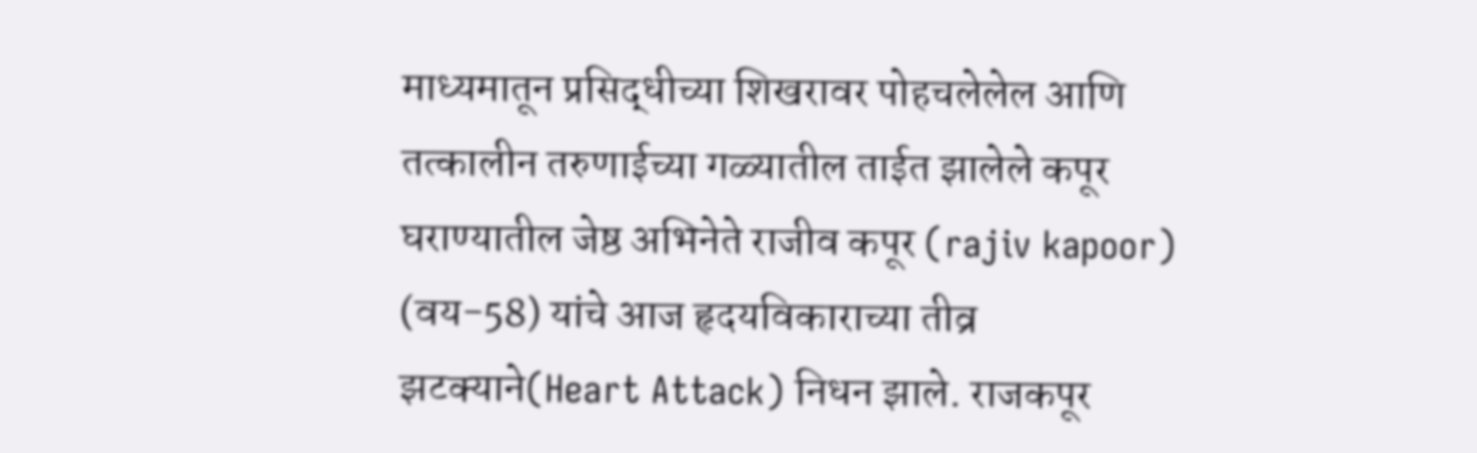माध्यमातून प्रसिद्धीच्या शिखरावर पोहचलेलेल आणि तत्कालीन तरुणाईच्या गळ्यातील ताईत झालेले कपूर घराण्यातील जेष्ठ अभिनेते राजीव कपूर (rajiv kapoor) (वय-58) यांचे आज हृदयविकाराच्या तीव्र झटक्याने(Heart Attack) निधन झाले. राजकपूर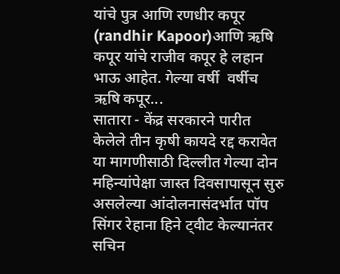यांचे पुत्र आणि रणधीर कपूर (randhir Kapoor)आणि ऋषि कपूर यांचे राजीव कपूर हे लहान भाऊ आहेत. गेल्या वर्षी  वर्षीच ऋषि कपूर...
सातारा - केंद्र सरकारने पारीत केलेले तीन कृषी कायदे रद्द करावेत या मागणीसाठी दिल्लीत गेल्या दोन महिन्यांपेक्षा जास्त दिवसापासून सुरु असलेल्या आंदोलनासंदर्भात पॉप सिंगर रेहाना हिने ट्वीट केल्यानंतर सचिन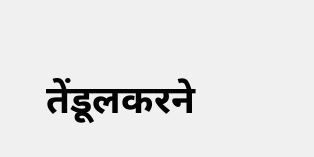तेंडूलकरने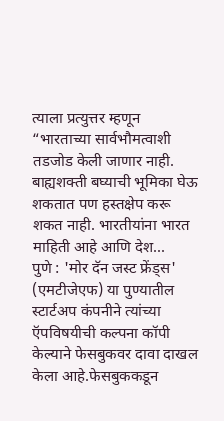त्याला प्रत्युत्तर म्हणून “भारताच्या सार्वभौमत्वाशी तडजोड केली जाणार नाही. बाह्यशक्ती बघ्याची भूमिका घेऊ शकतात पण हस्तक्षेप करू शकत नाही. भारतीयांना भारत माहिती आहे आणि देश...
पुणे : 'मोर दॅन जस्ट फ्रेंड्स' (एमटीजेएफ) या पुण्यातील स्टार्टअप कंपनीने त्यांच्या ऍपविषयीची कल्पना कॉपी केल्याने फेसबुकवर दावा दाखल केला आहे.फेसबुककडून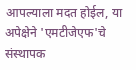आपल्याला मदत होईल, या अपेक्षेने 'एमटीजेएफ'चे संस्थापक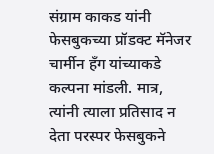संग्राम काकड यांनी फेसबुकच्या प्रॉडक्ट मॅनेजर चार्मीन हँग यांच्याकडे कल्पना मांडली. मात्र, त्यांनी त्याला प्रतिसाद न देता परस्पर फेसबुकने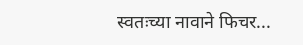स्वतःच्या नावाने फिचर...